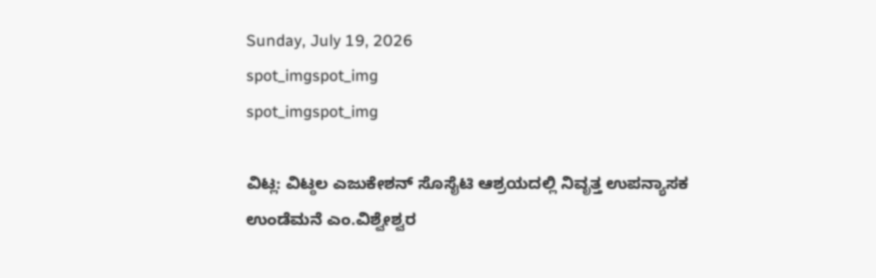Sunday, July 19, 2026
spot_imgspot_img
spot_imgspot_img

ವಿಟ್ಲ: ವಿಟ್ಠಲ ಎಜುಕೇಶನ್ ಸೊಸೈಟಿ ಆಶ್ರಯದಲ್ಲಿ ನಿವೃತ್ತ ಉಪನ್ಯಾಸಕ ಉಂಡೆಮನೆ ಎಂ.ವಿಶ್ವೇಶ್ವರ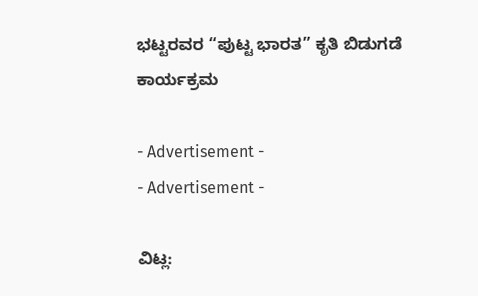ಭಟ್ಟರವರ “ಪುಟ್ಟ ಭಾರತ” ಕೃತಿ ಬಿಡುಗಡೆ ಕಾರ್ಯಕ್ರಮ

- Advertisement -
- Advertisement -

ವಿಟ್ಲ: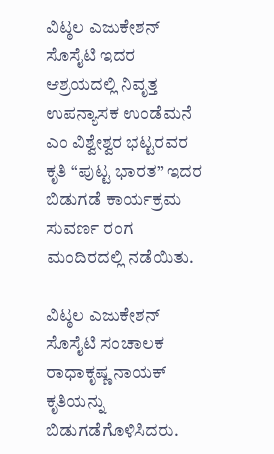ವಿಟ್ಠಲ ಎಜುಕೇಶನ್ ಸೊಸೈಟಿ ಇದರ ಆಶ್ರಯದಲ್ಲಿ ನಿವೃತ್ತ ಉಪನ್ಯಾಸಕ ಉಂಡೆಮನೆ ಎಂ ವಿಶ್ವೇಶ್ವರ ಭಟ್ಟರವರ ಕೃತಿ “ಪುಟ್ಟ ಭಾರತ” ಇದರ ಬಿಡುಗಡೆ ಕಾರ್ಯಕ್ರಮ ಸುವರ್ಣ ರಂಗ ಮಂದಿರದಲ್ಲಿ ನಡೆಯಿತು.

ವಿಟ್ಠಲ ಎಜುಕೇಶನ್ ಸೊಸೈಟಿ ಸಂಚಾಲಕ ರಾಧಾಕೃಷ್ಣ ನಾಯಕ್ ಕೃತಿಯನ್ನು ಬಿಡುಗಡೆಗೊಳಿಸಿದರು.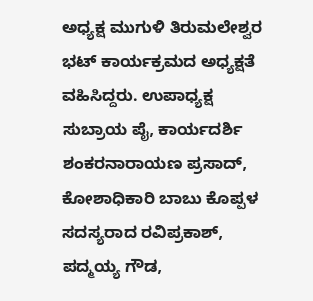ಅಧ್ಯಕ್ಷ ಮುಗುಳಿ ತಿರುಮಲೇಶ್ವರ ಭಟ್ ಕಾರ್ಯಕ್ರಮದ ಅಧ್ಯಕ್ಷತೆ ವಹಿಸಿದ್ದರು. ಉಪಾಧ್ಯಕ್ಷ ಸುಬ್ರಾಯ ಪೈ, ಕಾರ್ಯದರ್ಶಿ ಶಂಕರನಾರಾಯಣ ಪ್ರಸಾದ್, ಕೋಶಾಧಿಕಾರಿ ಬಾಬು ಕೊಪ್ಪಳ ಸದಸ್ಯರಾದ ರವಿಪ್ರಕಾಶ್, ಪದ್ಮಯ್ಯ ಗೌಡ,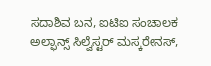ಸದಾಶಿವ ಬನ, ಐಟಿಐ ಸಂಚಾಲಕ ಅಲ್ಫಾನ್ಸ್ ಸಿಲ್ವೆಸ್ಟರ್ ಮಸ್ಕರೇನಸ್,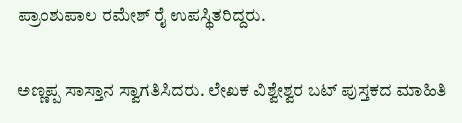ಪ್ರಾಂಶುಪಾಲ ರಮೇಶ್ ರೈ ಉಪಸ್ಥಿತರಿದ್ದರು.

ಅಣ್ಣಪ್ಪ ಸಾಸ್ತಾನ ಸ್ವಾಗತಿಸಿದರು. ಲೇಖಕ ವಿಶ್ವೇಶ್ವರ ಬಟ್ ಪುಸ್ತಕದ ಮಾಹಿತಿ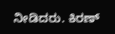ನೀಡಿದರು. ಕಿರಣ್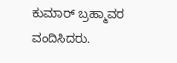ಕುಮಾರ್ ಬ್ರಹ್ಮಾವರ ವಂದಿಸಿದರು.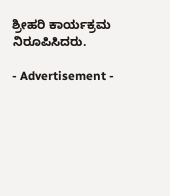ಶ್ರೀಹರಿ ಕಾರ್ಯಕ್ರಮ ನಿರೂಪಿಸಿದರು.

- Advertisement -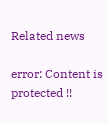Related news

error: Content is protected !!